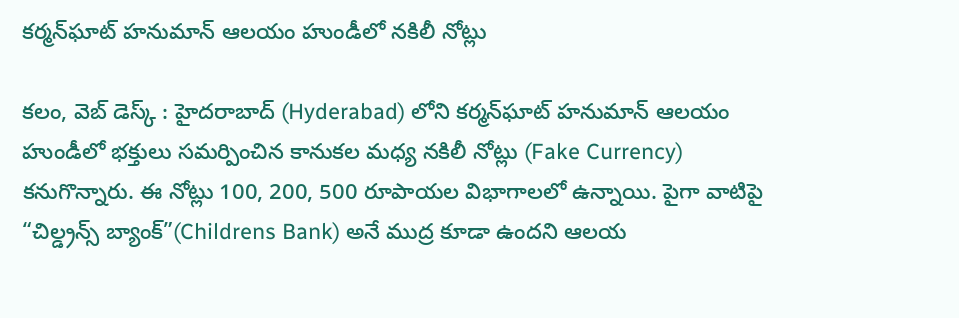కర్మన్‌ఘాట్ హనుమాన్ ఆలయం హుండీలో నకిలీ నోట్లు

కలం, వెబ్ డెస్క్ : హైదరాబాద్‌ (Hyderabad) లోని కర్మన్‌ఘాట్ హనుమాన్ ఆలయం హుండీలో భక్తులు సమర్పించిన కానుకల మధ్య నకిలీ నోట్లు (Fake Currency) కనుగొన్నారు. ఈ నోట్లు 100, 200, 500 రూపాయల విభాగాలలో ఉన్నాయి. పైగా వాటిపై “చిల్డ్రన్స్ బ్యాంక్”(Childrens Bank) అనే ముద్ర కూడా ఉందని ఆలయ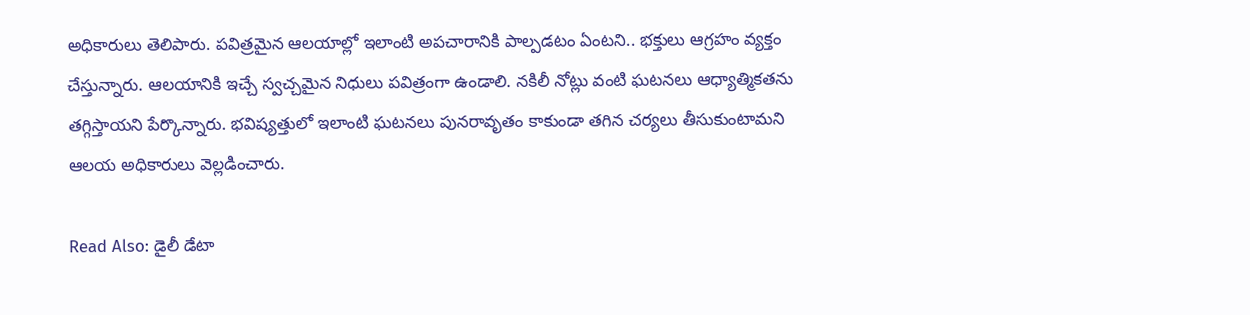అధికారులు తెలిపారు. పవిత్రమైన ఆలయాల్లో ఇలాంటి అపచారానికి పాల్పడటం ఏంటని.. భక్తులు ఆగ్రహం వ్యక్తం చేస్తున్నారు. ఆలయానికి ఇచ్చే స్వచ్చమైన నిధులు పవిత్రంగా ఉండాలి. నకిలీ నోట్లు వంటి ఘటనలు ఆధ్యాత్మికతను తగ్గిస్తాయని పేర్కొన్నారు. భవిష్యత్తులో ఇలాంటి ఘటనలు పునరావృతం కాకుండా తగిన చర్యలు తీసుకుంటామని ఆలయ అధికారులు వెల్లడించారు.

Read Also: డైలీ డేటా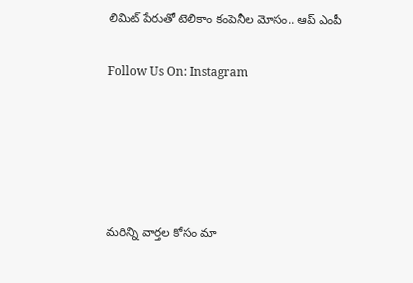లిమిట్ పేరుతో టెలికాం కంపెనీల మోసం.. ఆప్ ఎంపీ

Follow Us On: Instagram





మ‌రిన్ని వార్త‌ల కోసం మా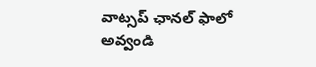వాట్స‌ప్ ఛాన‌ల్ ఫాలో అవ్వండి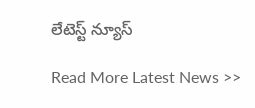లేటెస్ట్ న్యూస్‌

Read More Latest News >>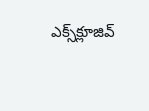ఎక్స్‌క్లూజివ్‌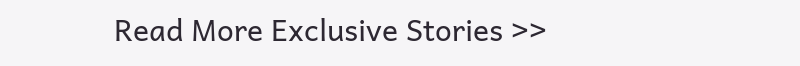Read More Exclusive Stories >>